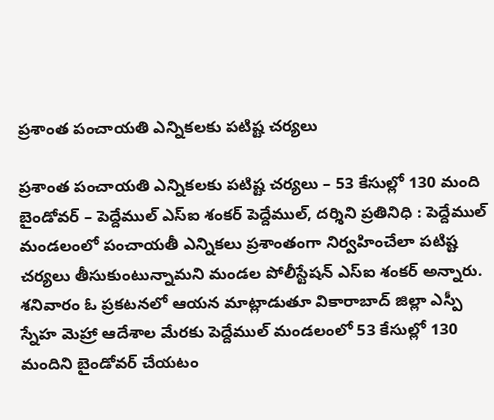ప్రశాంత పంచాయతి ఎన్నికలకు పటిష్ట చర్యలు

ప్రశాంత పంచాయతి ఎన్నికలకు పటిష్ట చర్యలు – 53 కేసుల్లో 130 మంది బైండోవర్ – పెద్దేముల్ ఎస్ఐ శంకర్ పెద్దేముల్, దర్శిని ప్రతినిధి : పెద్దేముల్ మండలంలో పంచాయతీ ఎన్నికలు ప్రశాంతంగా నిర్వహించేలా పటిష్ట చర్యలు తీసుకుంటున్నామని మండల పోలీస్టేషన్ ఎస్ఐ శంకర్ అన్నారు. శనివారం ఓ ప్రకటనలో ఆయన మాట్లాడుతూ వికారాబాద్‌ జిల్లా ఎస్పీ స్నేహ మెహ్రా ఆదేశాల మేరకు పెద్దేముల్ మండలంలో 53 కేసుల్లో 130 మందిని బైండోవర్ చేయటం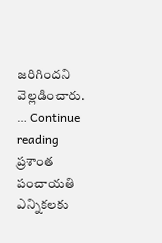జరిగిందని వెల్లడించారు. … Continue reading ప్రశాంత పంచాయతి ఎన్నికలకు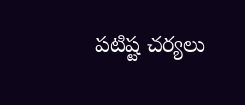పటిష్ట చర్యలు